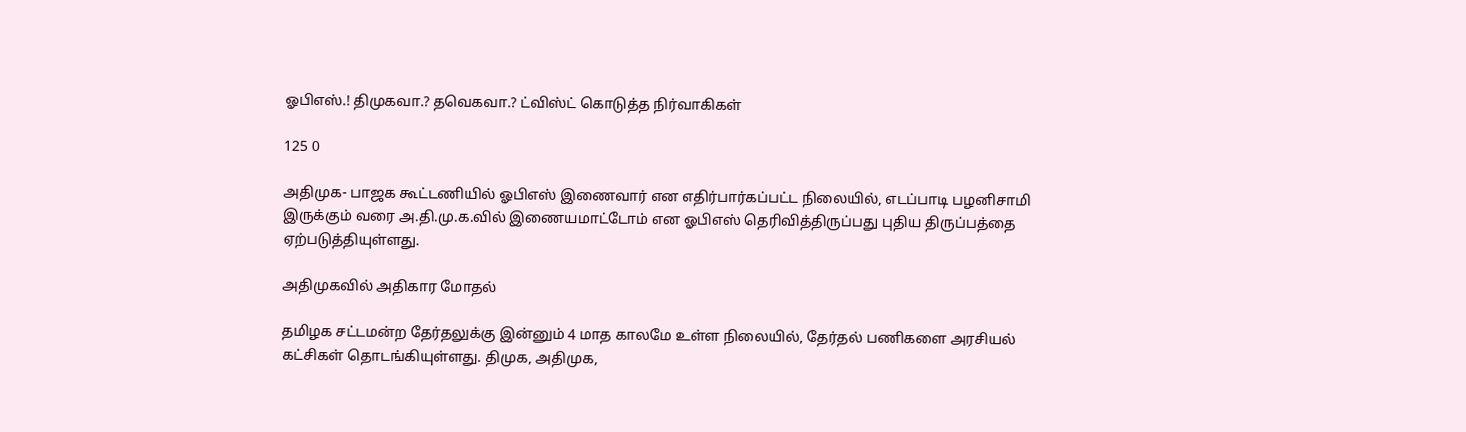ஓபிஎஸ்.! திமுகவா.? தவெகவா.? ட்விஸ்ட் கொடுத்த நிர்வாகிகள்

125 0

அதிமுக- பாஜக கூட்டணியில் ஓபிஎஸ் இணைவார் என எதிர்பார்கப்பட்ட நிலையில், எடப்பாடி பழனிசாமி இருக்கும் வரை அ.தி.மு.க.வில் இணையமாட்டோம் என ஓபிஎஸ் தெரிவித்திருப்பது புதிய திருப்பத்தை ஏற்படுத்தியுள்ளது.

அதிமுகவில் அதிகார மோதல்

தமிழக சட்டமன்ற தேர்தலுக்கு இன்னும் 4 மாத காலமே உள்ள நிலையில், தேர்தல் பணிகளை அரசியல் கட்சிகள் தொடங்கியுள்ளது. திமுக, அதிமுக,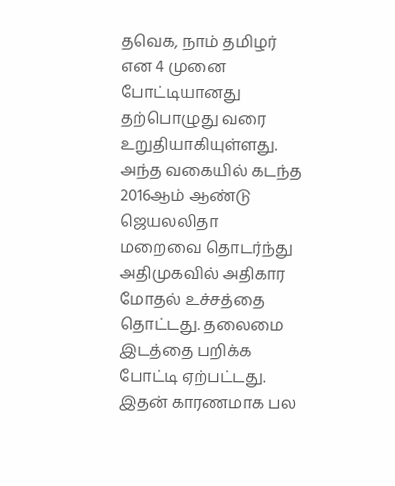தவெக, நாம் தமிழர் என 4 முனை போட்டியானது தற்பொழுது வரை உறுதியாகியுள்ளது. அந்த வகையில் கடந்த 2016ஆம் ஆண்டு ஜெயலலிதா மறைவை தொடர்ந்து அதிமுகவில் அதிகார மோதல் உச்சத்தை தொட்டது. தலைமை இடத்தை பறிக்க போட்டி ஏற்பட்டது. இதன் காரணமாக பல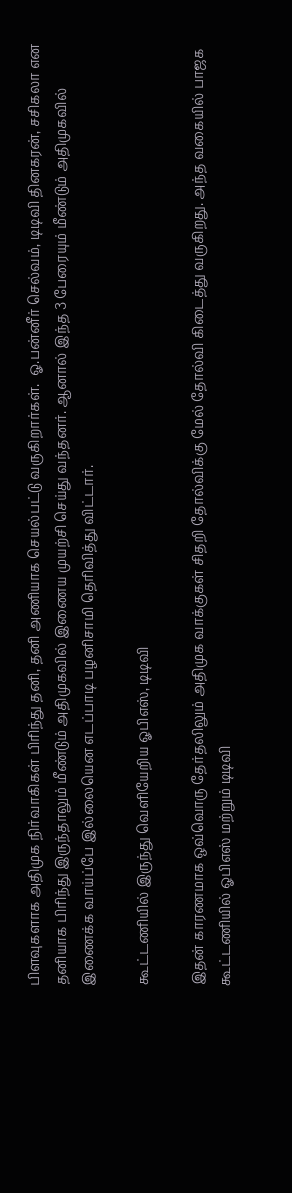பிளவுகளாக அதிமுக நிர்வாகிகள் பிரிந்து தனி, தனி அணியாக செயல்பட்டு வருகிறார்கள்.  ஓ.பன்னீர் செல்வம், டிடிவி தினகரன், சசிகலா என தனியாக பிரிந்து இருந்தாலும் மீண்டும் அதிமுகவில் இணைய முயற்சி செய்து வந்தனர். ஆனால் இந்த 3 பேரையும் மீண்டும் அதிமுகவில் இணைக்க வாய்ப்பே இல்லையென எடப்பாடி பழனிசாமி தெரிவித்து விட்டார்.

கூட்டணியில் இருந்து வெளியேறிய ஓபிஎஸ், டிடிவி

இதன் காரணமாக ஒவ்வொரு தேர்தலிலும் அதிமுக வாக்குகள் சிதறி தோல்விக்கு மேல் தோல்வி கிடைத்து வருகிறது. அந்த வகையில் பாஜக கூட்டணியில் ஓபிஎஸ் மற்றும் டிடிவி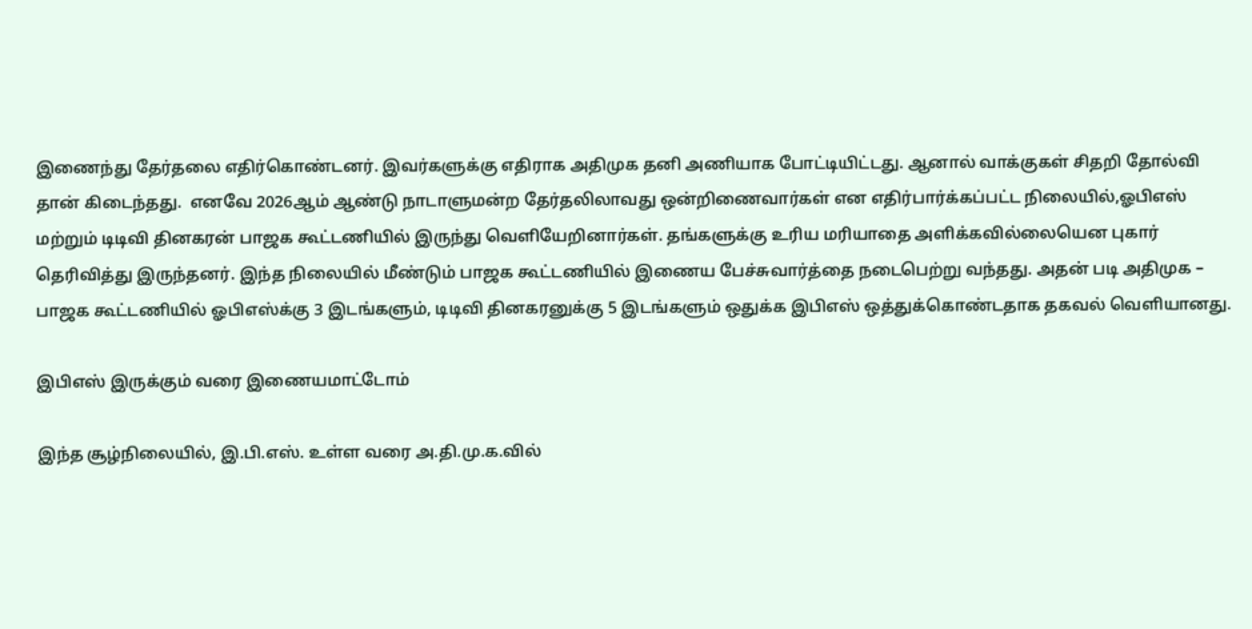இணைந்து தேர்தலை எதிர்கொண்டனர். இவர்களுக்கு எதிராக அதிமுக தனி அணியாக போட்டியிட்டது. ஆனால் வாக்குகள் சிதறி தோல்வி தான் கிடைந்தது.  எனவே 2026ஆம் ஆண்டு நாடாளுமன்ற தேர்தலிலாவது ஒன்றிணைவார்கள் என எதிர்பார்க்கப்பட்ட நிலையில்,ஓபிஎஸ் மற்றும் டிடிவி தினகரன் பாஜக கூட்டணியில் இருந்து வெளியேறினார்கள். தங்களுக்கு உரிய மரியாதை அளிக்கவில்லையென புகார் தெரிவித்து இருந்தனர். இந்த நிலையில் மீண்டும் பாஜக கூட்டணியில் இணைய பேச்சுவார்த்தை நடைபெற்று வந்தது. அதன் படி அதிமுக – பாஜக கூட்டணியில் ஓபிஎஸ்க்கு 3 இடங்களும், டிடிவி தினகரனுக்கு 5 இடங்களும் ஒதுக்க இபிஎஸ் ஒத்துக்கொண்டதாக தகவல் வெளியானது.

இபிஎஸ் இருக்கும் வரை இணையமாட்டோம்

இந்த சூழ்நிலையில், இ.பி.எஸ். உள்ள வரை அ.தி.மு.க.வில்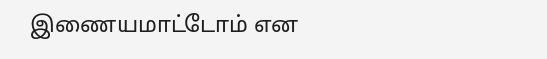இணையமாட்டோம் என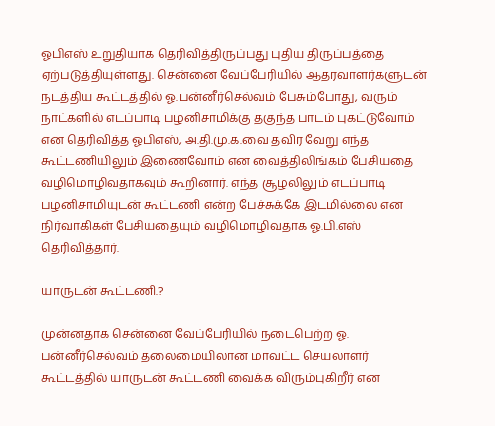ஓபிஎஸ் உறுதியாக தெரிவித்திருப்பது புதிய திருப்பத்தை ஏற்படுத்தியுள்ளது. சென்னை வேப்பேரியில் ஆதரவாளர்களுடன் நடத்திய கூட்டத்தில் ஓ.பன்னீர்செல்வம் பேசும்போது, வரும் நாட்களில் எடப்பாடி பழனிசாமிக்கு தகுந்த பாடம் புகட்டுவோம்  என தெரிவித்த ஓபிஎஸ், அ.தி.மு.க.வை தவிர வேறு எந்த கூட்டணியிலும் இணைவோம் என வைத்திலிங்கம் பேசியதை வழிமொழிவதாகவும் கூறினார். எந்த சூழலிலும் எடப்பாடி பழனிசாமியுடன் கூட்டணி என்ற பேச்சுக்கே இடமில்லை என நிர்வாகிகள் பேசியதையும் வழிமொழிவதாக ஓ.பி.எஸ் தெரிவித்தார்.

யாருடன் கூட்டணி.?

முன்னதாக சென்னை வேப்பேரியில் நடைபெற்ற ஓ. பன்னீர்செல்வம் தலைமையிலான மாவட்ட செயலாளர் கூட்டத்தில் யாருடன் கூட்டணி வைக்க விரும்புகிறீர் என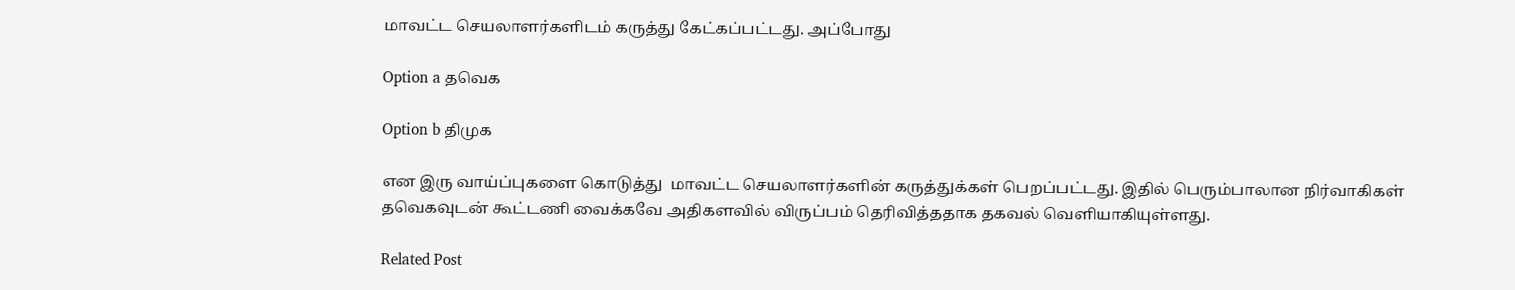மாவட்ட செயலாளர்களிடம் கருத்து கேட்கப்பட்டது. அப்போது

Option a தவெக

Option b திமுக

என இரு வாய்ப்புகளை கொடுத்து  மாவட்ட செயலாளர்களின் கருத்துக்கள் பெறப்பட்டது. இதில் பெரும்பாலான நிர்வாகிகள் தவெகவுடன் கூட்டணி வைக்கவே அதிகளவில் விருப்பம் தெரிவித்ததாக தகவல் வெளியாகியுள்ளது.

Related Post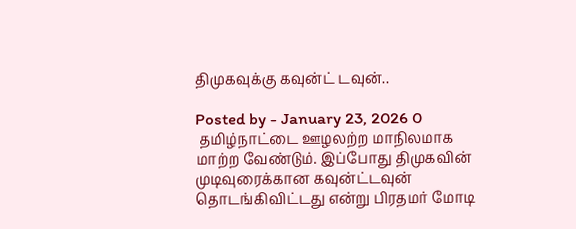திமுகவுக்கு கவுன்ட் டவுன்..

Posted by - January 23, 2026 0
 தமிழ்நாட்டை ஊழலற்ற மாநிலமாக மாற்ற வேண்டும். இப்போது திமுகவின் முடிவுரைக்கான கவுன்ட்டவுன் தொடங்கிவிட்டது என்று பிரதமர் மோடி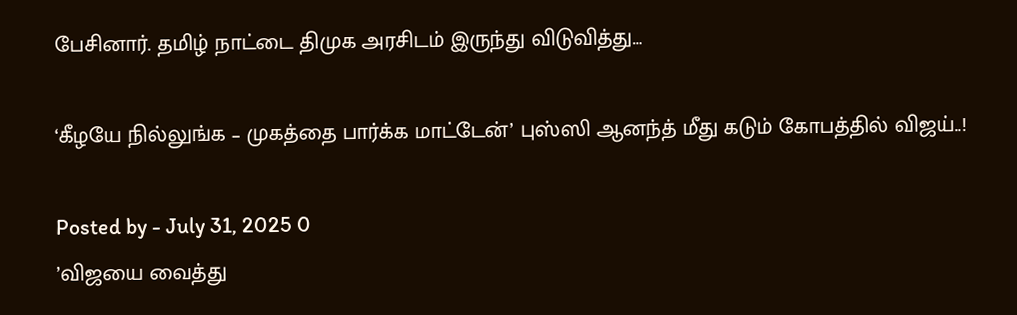பேசினார். தமிழ் நாட்டை திமுக அரசிடம் இருந்து விடுவித்து…

‘கீழயே நில்லுங்க – முகத்தை பார்க்க மாட்டேன்’ புஸ்ஸி ஆனந்த் மீது கடும் கோபத்தில் விஜய்..!

Posted by - July 31, 2025 0
’விஜயை வைத்து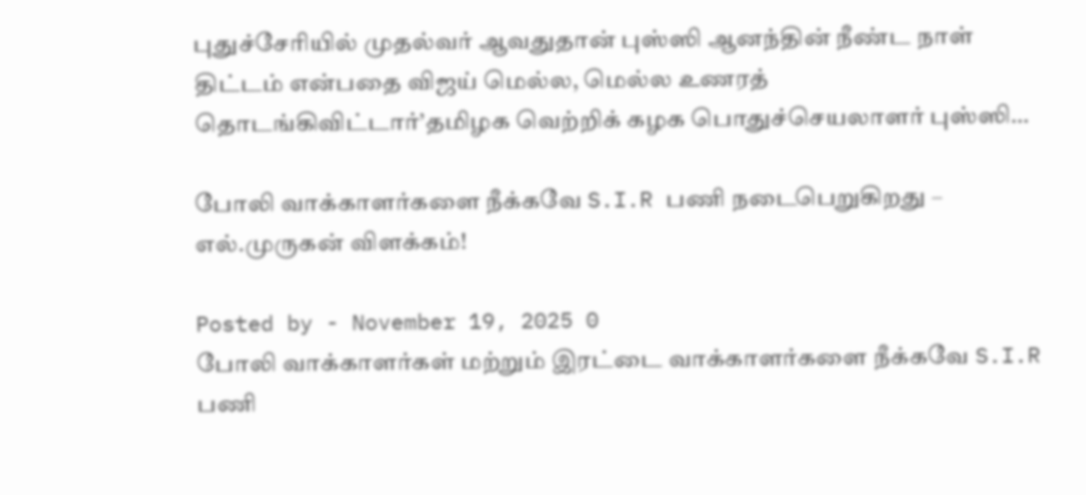புதுச்சேரியில் முதல்வர் ஆவதுதான் புஸ்ஸி ஆனந்தின் நீண்ட நாள் திட்டம் என்பதை விஜய் மெல்ல, மெல்ல உணரத் தொடங்கிவிட்டார்’தமிழக வெற்றிக் கழக பொதுச்செயலாளர் புஸ்ஸி…

போலி வாக்காளர்களை நீக்கவே S.I.R பணி நடைபெறுகிறது – எல்.முருகன் விளக்கம்!

Posted by - November 19, 2025 0
போலி வாக்காளர்கள் மற்றும் இரட்டை வாக்காளர்களை நீக்கவே S.I.R பணி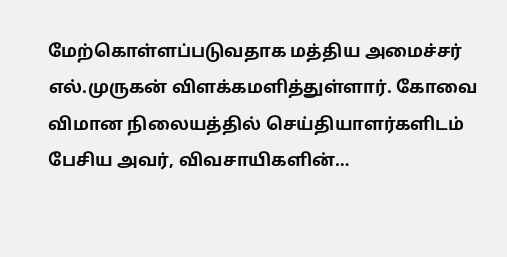மேற்கொள்ளப்படுவதாக மத்திய அமைச்சர் எல்.முருகன் விளக்கமளித்துள்ளார். கோவை விமான நிலையத்தில் செய்தியாளர்களிடம் பேசிய அவர், விவசாயிகளின்…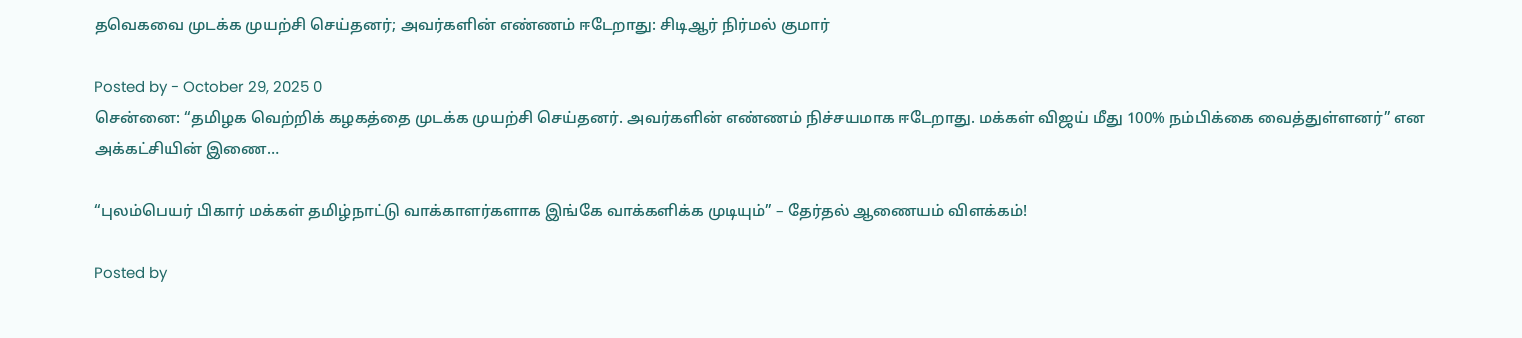தவெகவை முடக்க முயற்சி செய்தனர்; அவர்களின் எண்ணம் ஈடேறாது: சிடிஆர் நிர்மல் குமார்

Posted by - October 29, 2025 0
சென்னை: “தமிழக வெற்றிக் கழகத்தை முடக்க முயற்சி செய்தனர். அவர்களின் எண்ணம் நிச்சயமாக ஈடேறாது. மக்கள் விஜய் மீது 100% நம்பிக்கை வைத்துள்ளனர்” என அக்கட்சியின் இணை…

“புலம்பெயர் பிகார் மக்கள் தமிழ்நாட்டு வாக்காளர்களாக இங்கே வாக்களிக்க முடியும்” – தேர்தல் ஆணையம் விளக்கம்!

Posted by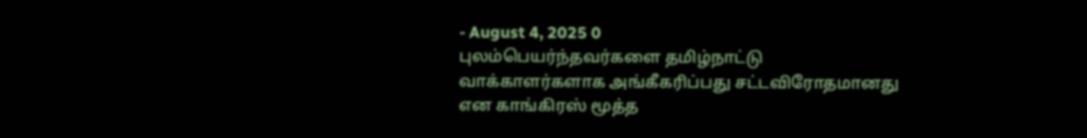- August 4, 2025 0
புலம்பெயர்ந்தவர்களை தமிழ்நாட்டு வாக்காளர்களாக அங்கீகரிப்பது சட்டவிரோதமானது என காங்கிரஸ் மூத்த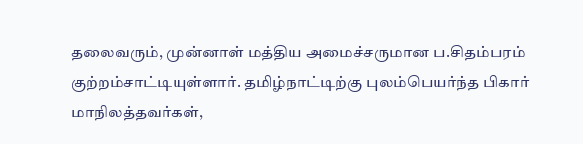தலைவரும், முன்னாள் மத்திய அமைச்சருமான ப.சிதம்பரம் குற்றம்சாட்டியுள்ளார். தமிழ்நாட்டிற்கு புலம்பெயர்ந்த பிகார் மாநிலத்தவர்கள்,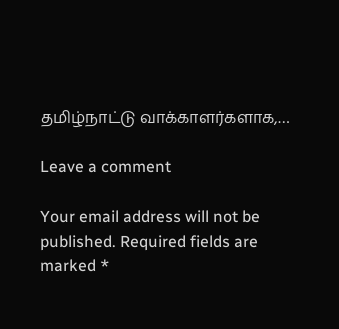தமிழ்நாட்டு வாக்காளர்களாக,…

Leave a comment

Your email address will not be published. Required fields are marked *